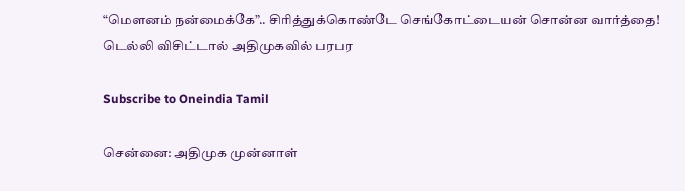“மௌனம் நன்மைக்கே”.. சிரித்துக்கொண்டே செங்கோட்டையன் சொன்ன வார்த்தை! டெல்லி விசிட்டால் அதிமுகவில் பரபர

Subscribe to Oneindia Tamil

சென்னை: அதிமுக முன்னாள்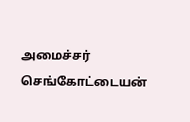அமைச்சர் செங்கோட்டையன்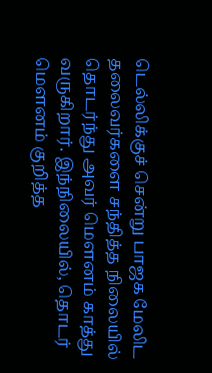டெல்லிக்குச் சென்று பாஜக மேலிட தலைவர்களை சந்தித்த நிலையில் தொடர்ந்து அவர் மௌனம் காத்து வருகிறார். இந்நிலையில், தொடர் மௌனம் குறித்த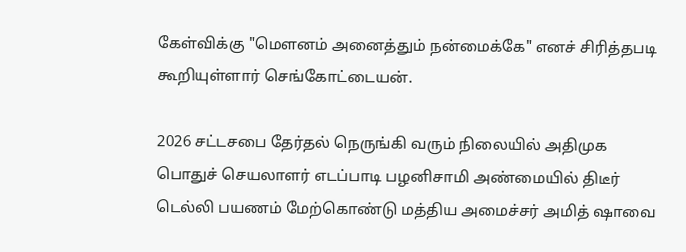கேள்விக்கு "மௌனம் அனைத்தும் நன்மைக்கே" எனச் சிரித்தபடி கூறியுள்ளார் செங்கோட்டையன்.

2026 சட்டசபை தேர்தல் நெருங்கி வரும் நிலையில் அதிமுக பொதுச் செயலாளர் எடப்பாடி பழனிசாமி அண்மையில் திடீர் டெல்லி பயணம் மேற்கொண்டு மத்திய அமைச்சர் அமித் ஷாவை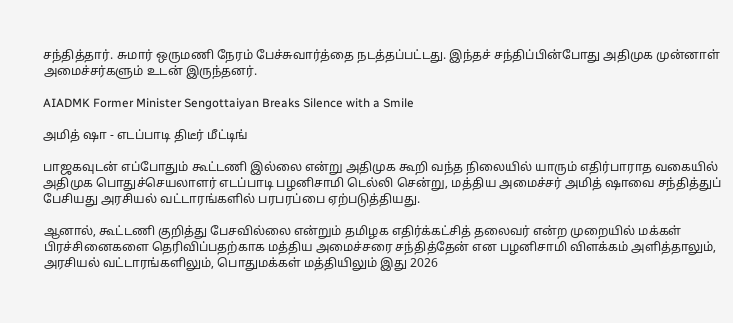சந்தித்தார். சுமார் ஒருமணி நேரம் பேச்சுவார்த்தை நடத்தப்பட்டது. இந்தச் சந்திப்பின்போது அதிமுக முன்னாள் அமைச்சர்களும் உடன் இருந்தனர்.

AIADMK Former Minister Sengottaiyan Breaks Silence with a Smile

அமித் ஷா - எடப்பாடி திடீர் மீட்டிங்

பாஜகவுடன் எப்போதும் கூட்டணி இல்லை என்று அதிமுக கூறி வந்த நிலையில் யாரும் எதிர்பாராத வகையில் அதிமுக பொதுச்செயலாளர் எடப்பாடி பழனிசாமி டெல்லி சென்று, மத்திய அமைச்சர் அமித் ஷாவை சந்தித்துப் பேசியது அரசியல் வட்டாரங்களில் பரபரப்பை ஏற்படுத்தியது.

ஆனால், கூட்டணி குறித்து பேசவில்லை என்றும் தமிழக எதிர்க்கட்சித் தலைவர் என்ற முறையில் மக்கள் பிரச்சினைகளை தெரிவிப்பதற்காக மத்திய அமைச்சரை சந்தித்தேன் என பழனிசாமி விளக்கம் அளித்தாலும், அரசியல் வட்டாரங்களிலும், பொதுமக்கள் மத்தியிலும் இது 2026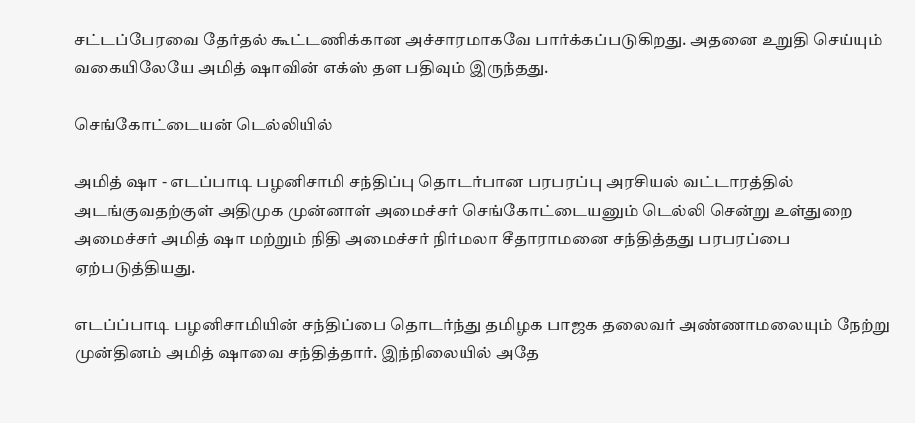சட்டப்பேரவை தேர்தல் கூட்டணிக்கான அச்சாரமாகவே பார்க்கப்படுகிறது. அதனை உறுதி செய்யும் வகையிலேயே அமித் ஷாவின் எக்ஸ் தள பதிவும் இருந்தது.

செங்கோட்டையன் டெல்லியில்

அமித் ஷா - எடப்பாடி பழனிசாமி சந்திப்பு தொடர்பான பரபரப்பு அரசியல் வட்டாரத்தில் அடங்குவதற்குள் அதிமுக முன்னாள் அமைச்சர் செங்கோட்டையனும் டெல்லி சென்று உள்துறை அமைச்சர் அமித் ஷா மற்றும் நிதி அமைச்சர் நிர்மலா சீதாராமனை சந்தித்தது பரபரப்பை ஏற்படுத்தியது.

எடப்ப்பாடி பழனிசாமியின் சந்திப்பை தொடர்ந்து தமிழக பாஜக தலைவர் அண்ணாமலையும் நேற்று முன்தினம் அமித் ஷாவை சந்தித்தார். இந்நிலையில் அதே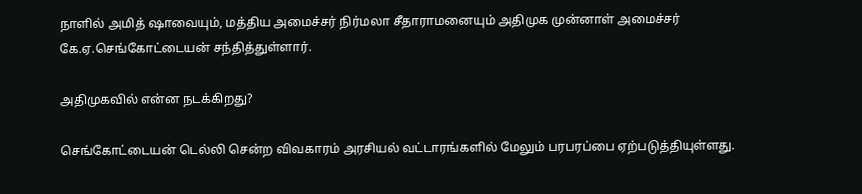நாளில் அமித் ஷாவையும், மத்திய அமைச்சர் நிர்மலா சீதாராமனையும் அதிமுக முன்னாள் அமைச்சர் கே.ஏ.செங்கோட்டையன் சந்தித்துள்ளார்.

அதிமுகவில் என்ன நடக்கிறது?

செங்கோட்டையன் டெல்லி சென்ற விவகாரம் அரசியல் வட்டாரங்களில் மேலும் பரபரப்பை ஏற்படுத்தியுள்ளது.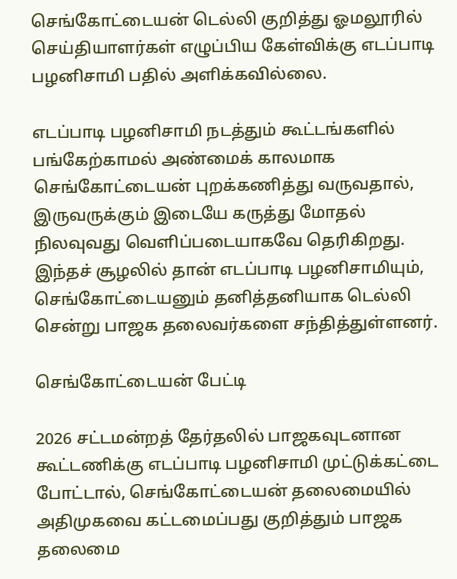செங்கோட்டையன் டெல்லி குறித்து ஓமலூரில் செய்தியாளர்கள் எழுப்பிய கேள்விக்கு எடப்பாடி பழனிசாமி பதில் அளிக்கவில்லை.

எடப்பாடி பழனிசாமி நடத்தும் கூட்டங்களில் பங்கேற்காமல் அண்மைக் காலமாக செங்கோட்டையன் புறக்கணித்து வருவதால், இருவருக்கும் இடையே கருத்து மோதல் நிலவுவது வெளிப்படையாகவே தெரிகிறது. இந்தச் சூழலில் தான் எடப்பாடி பழனிசாமியும், செங்கோட்டையனும் தனித்தனியாக டெல்லி சென்று பாஜக தலைவர்களை சந்தித்துள்ளனர்.

செங்கோட்டையன் பேட்டி

2026 சட்டமன்றத் தேர்தலில் பாஜகவுடனான கூட்டணிக்கு எடப்பாடி பழனிசாமி முட்டுக்கட்டை போட்டால், செங்கோட்டையன் தலைமையில் அதிமுகவை கட்டமைப்பது குறித்தும் பாஜக தலைமை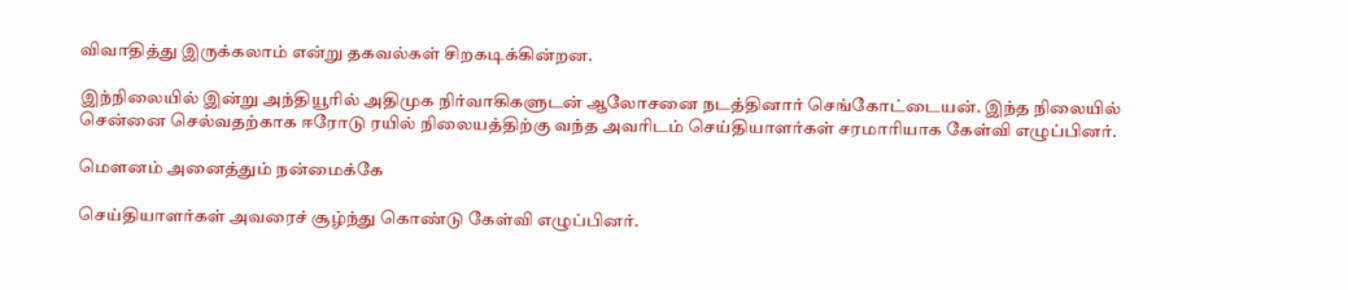விவாதித்து இருக்கலாம் என்று தகவல்கள் சிறகடிக்கின்றன.

இந்நிலையில் இன்று அந்தியூரில் அதிமுக நிர்வாகிகளுடன் ஆலோசனை நடத்தினார் செங்கோட்டையன். இந்த நிலையில் சென்னை செல்வதற்காக ஈரோடு ரயில் நிலையத்திற்கு வந்த அவரிடம் செய்தியாளர்கள் சரமாரியாக கேள்வி எழுப்பினர்.

மௌனம் அனைத்தும் நன்மைக்கே

செய்தியாளர்கள் அவரைச் சூழ்ந்து கொண்டு கேள்வி எழுப்பினர்.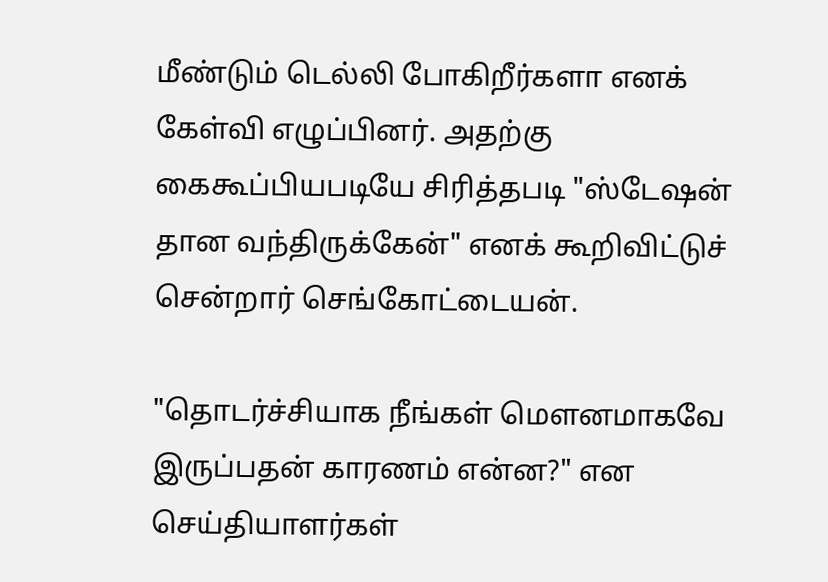மீண்டும் டெல்லி போகிறீர்களா எனக் கேள்வி எழுப்பினர். அதற்கு கைகூப்பியபடியே சிரித்தபடி "ஸ்டேஷன் தான வந்திருக்கேன்" எனக் கூறிவிட்டுச் சென்றார் செங்கோட்டையன்.

"தொடர்ச்சியாக நீங்கள் மௌனமாகவே இருப்பதன் காரணம் என்ன?" என செய்தியாளர்கள்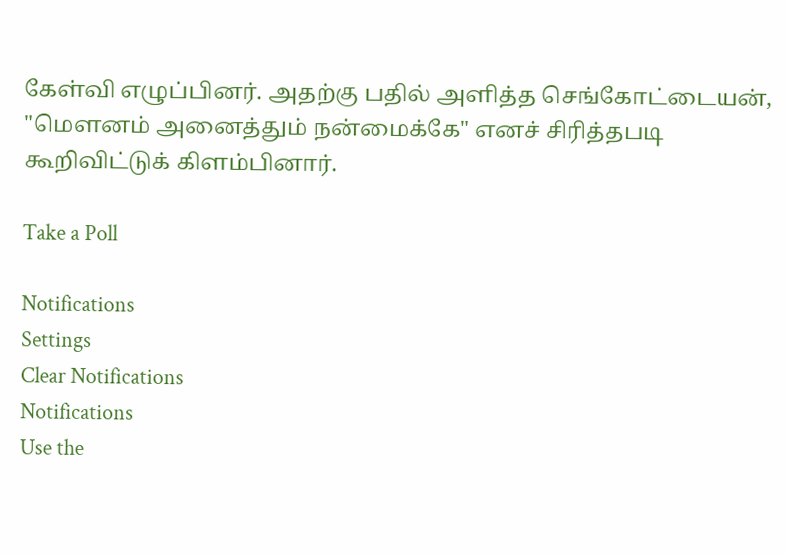கேள்வி எழுப்பினர். அதற்கு பதில் அளித்த செங்கோட்டையன், "மௌனம் அனைத்தும் நன்மைக்கே" எனச் சிரித்தபடி கூறிவிட்டுக் கிளம்பினார்.

Take a Poll

Notifications
Settings
Clear Notifications
Notifications
Use the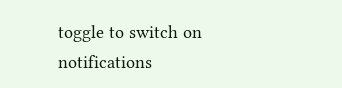toggle to switch on notifications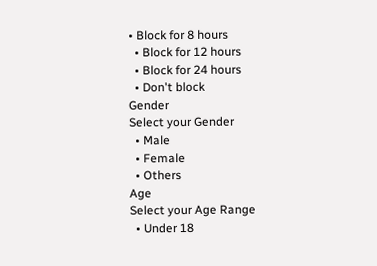• Block for 8 hours
  • Block for 12 hours
  • Block for 24 hours
  • Don't block
Gender
Select your Gender
  • Male
  • Female
  • Others
Age
Select your Age Range
  • Under 18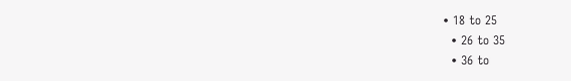• 18 to 25
  • 26 to 35
  • 36 to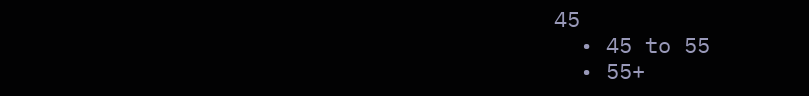45
  • 45 to 55
  • 55+